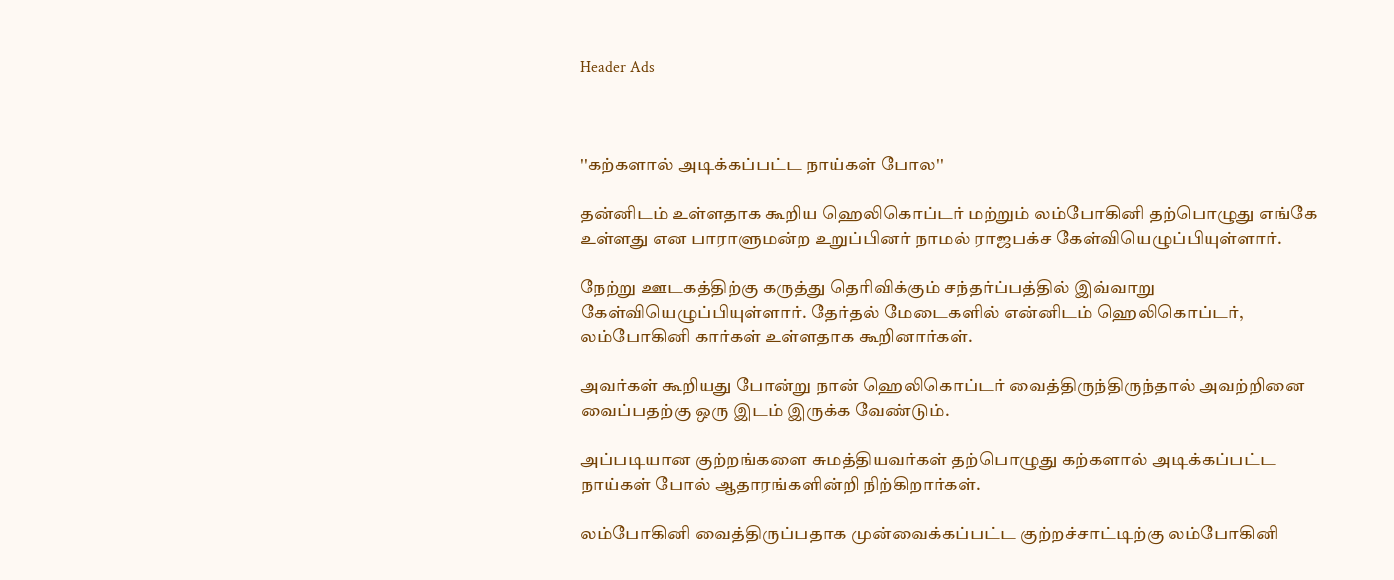Header Ads



''கற்களால் அடிக்கப்பட்ட நாய்கள் போல''

தன்னிடம் உள்ளதாக கூறிய ஹெலிகொப்டர் மற்றும் லம்போகினி தற்பொழுது எங்கே உள்ளது என பாராளுமன்ற உறுப்பினர் நாமல் ராஜபக்ச கேள்வியெழுப்பியுள்ளார்.

நேற்று ஊடகத்திற்கு கருத்து தெரிவிக்கும் சந்தர்ப்பத்தில் இவ்வாறு கேள்வியெழுப்பியுள்ளார். தேர்தல் மேடைகளில் என்னிடம் ஹெலிகொப்டர், லம்போகினி கார்கள் உள்ளதாக கூறினார்கள்.

அவர்கள் கூறியது போன்று நான் ஹெலிகொப்டர் வைத்திருந்திருந்தால் அவற்றினை வைப்பதற்கு ஒரு இடம் இருக்க வேண்டும்.

அப்படியான குற்றங்களை சுமத்தியவர்கள் தற்பொழுது கற்களால் அடிக்கப்பட்ட நாய்கள் போல் ஆதாரங்களின்றி நிற்கிறார்கள்.

லம்போகினி வைத்திருப்பதாக முன்வைக்கப்பட்ட குற்றச்சாட்டிற்கு லம்போகினி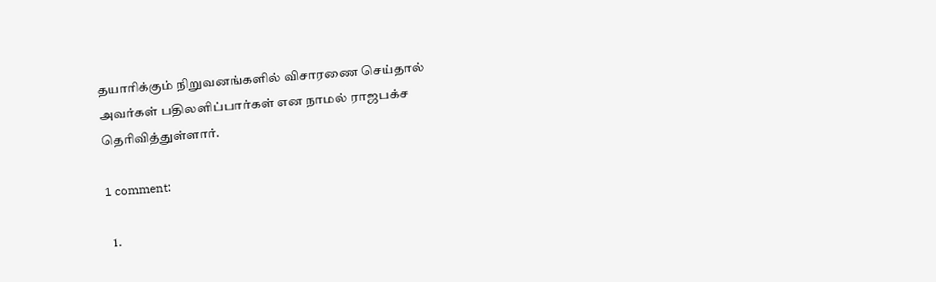தயாரிக்கும் நிறுவனங்களில் விசாரணை செய்தால் அவர்கள் பதிலளிப்பார்கள் என நாமல் ராஜபக்ச தெரிவித்துள்ளார்.

1 comment:

  1.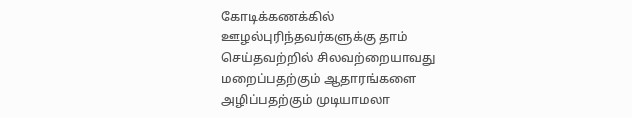கோடிக்கணக்கில் ஊழல்புரிந்தவர்களுக்கு தாம் செய்தவற்றில் சிலவற்றையாவது மறைப்பதற்கும் ஆதாரங்களை அழிப்பதற்கும் முடியாமலா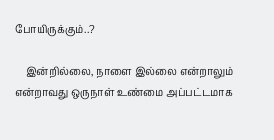போயிருக்கும்..?

    இன்றில்லை, நாளை இல்லை என்றாலும் என்றாவது ஒருநாள் உண்மை அப்பட்டமாக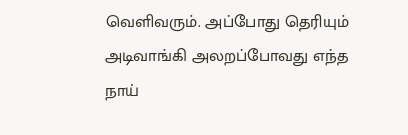வெளிவரும். அப்போது தெரியும் அடிவாங்கி அலறப்போவது எந்த நாய்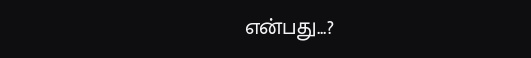என்பது...?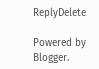ReplyDelete

Powered by Blogger.